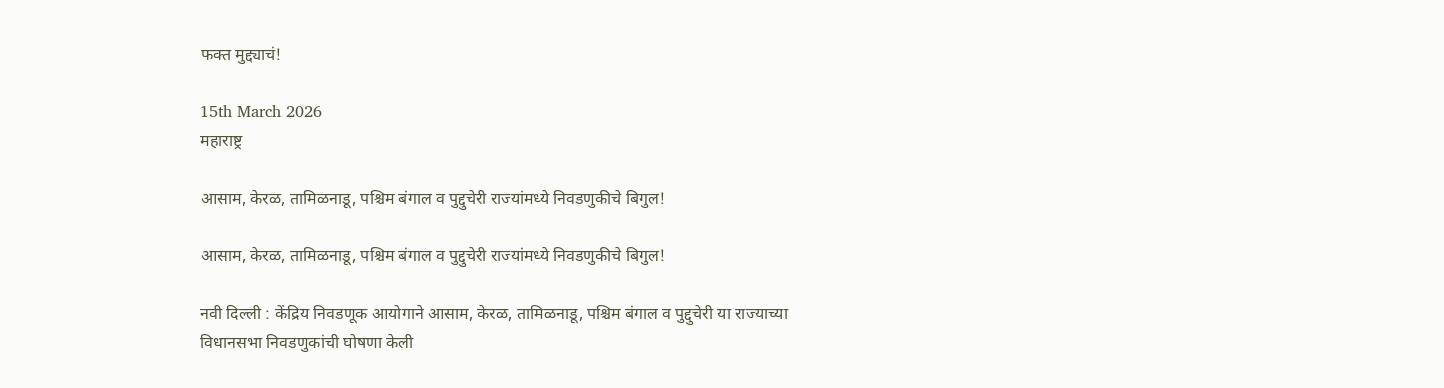फक्त मुद्द्याचं!

15th March 2026
महाराष्ट्र

आसाम, केरळ, तामिळनाडू, पश्चिम बंगाल व पुद्दुचेरी राज्यांमध्ये निवडणुकीचे बिगुल!

आसाम, केरळ, तामिळनाडू, पश्चिम बंगाल व पुद्दुचेरी राज्यांमध्ये निवडणुकीचे बिगुल!

नवी दिल्ली : केंद्रिय निवडणूक आयोगाने आसाम, केरळ, तामिळनाडू, पश्चिम बंगाल व पुद्दुचेरी या राज्याच्या विधानसभा निवडणुकांची घोषणा केली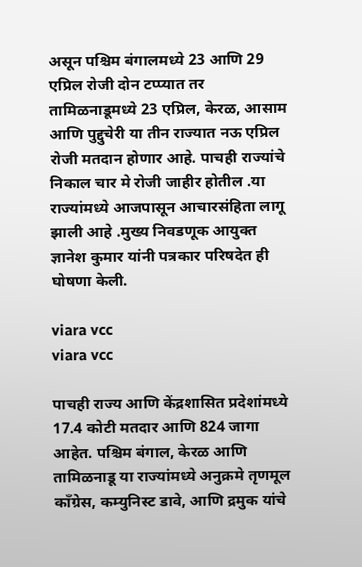असून पश्चिम बंगालमध्ये 23 आणि 29 एप्रिल रोजी दोन टप्प्यात तर तामिळनाडूमध्ये 23 एप्रिल, केरळ, आसाम आणि पुद्दुचेरी या तीन राज्यात नऊ एप्रिल रोजी मतदान होणार आहे. पाचही राज्यांचे निकाल चार मे रोजी जाहीर होतील .या राज्यांमध्ये आजपासून आचारसंहिता लागू झाली आहे .मुख्य निवडणूक आयुक्त ज्ञानेश कुमार यांनी पत्रकार परिषदेत ही घोषणा केली.

viara vcc
viara vcc

पाचही राज्य आणि केंद्रशासित प्रदेशांमध्ये 17.4 कोटी मतदार आणि 824 जागा आहेत. पश्चिम बंगाल, केरळ आणि तामिळनाडू या राज्यांमध्ये अनुक्रमे तृणमूल काँग्रेस, कम्युनिस्ट डावे, आणि द्रमुक यांचे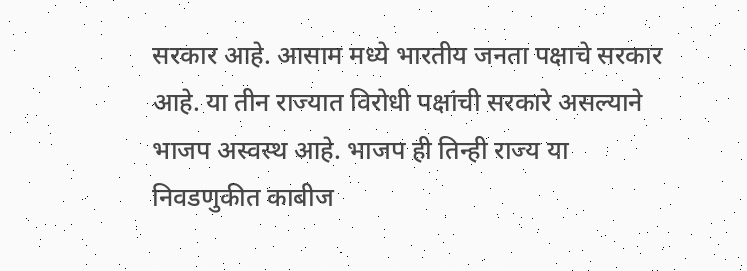सरकार आहे. आसाम मध्ये भारतीय जनता पक्षाचे सरकार आहे. या तीन राज्यात विरोधी पक्षांची सरकारे असल्याने भाजप अस्वस्थ आहे. भाजप ही तिन्ही राज्य या निवडणुकीत काबीज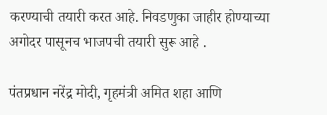करण्याची तयारी करत आहे. निवडणुका जाहीर होण्याच्या अगोदर पासूनच भाजपची तयारी सुरू आहे .

पंतप्रधान नरेंद्र मोदी, गृहमंत्री अमित शहा आणि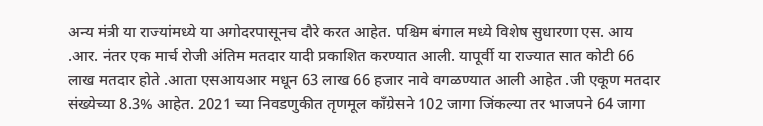अन्य मंत्री या राज्यांमध्ये या अगोदरपासूनच दौरे करत आहेत. पश्चिम बंगाल मध्ये विशेष सुधारणा एस. आय .आर. नंतर एक मार्च रोजी अंतिम मतदार यादी प्रकाशित करण्यात आली. यापूर्वी या राज्यात सात कोटी 66 लाख मतदार होते .आता एसआयआर मधून 63 लाख 66 हजार नावे वगळण्यात आली आहेत .जी एकूण मतदार संख्येच्या 8.3% आहेत. 2021 च्या निवडणुकीत तृणमूल काँग्रेसने 102 जागा जिंकल्या तर भाजपने 64 जागा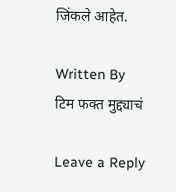जिंकले आहेत.

Written By
टिम फक्त मुद्द्याचं

Leave a Reply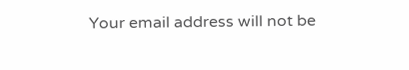Your email address will not be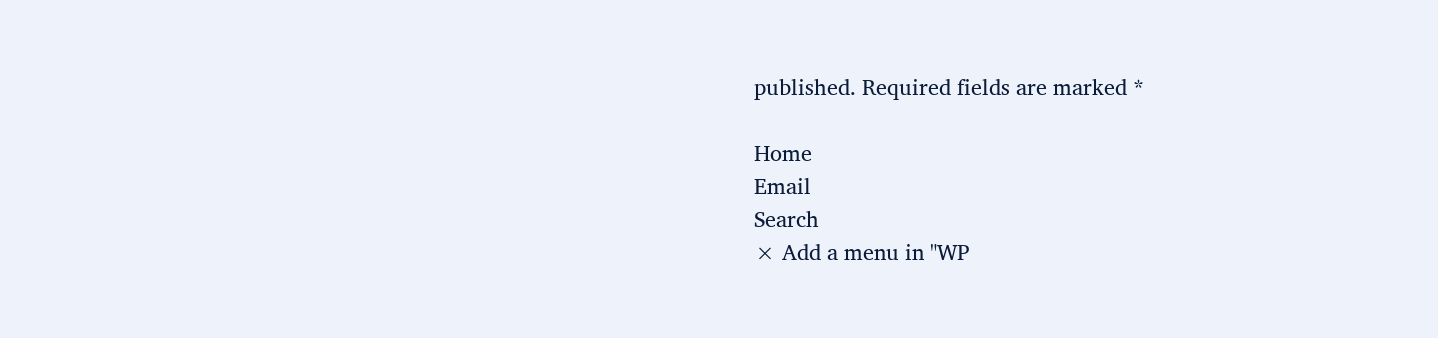published. Required fields are marked *

Home
Email
Search
× Add a menu in "WP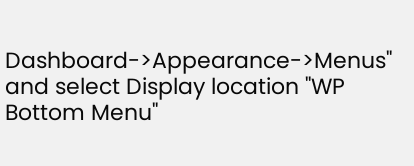Dashboard->Appearance->Menus" and select Display location "WP Bottom Menu"